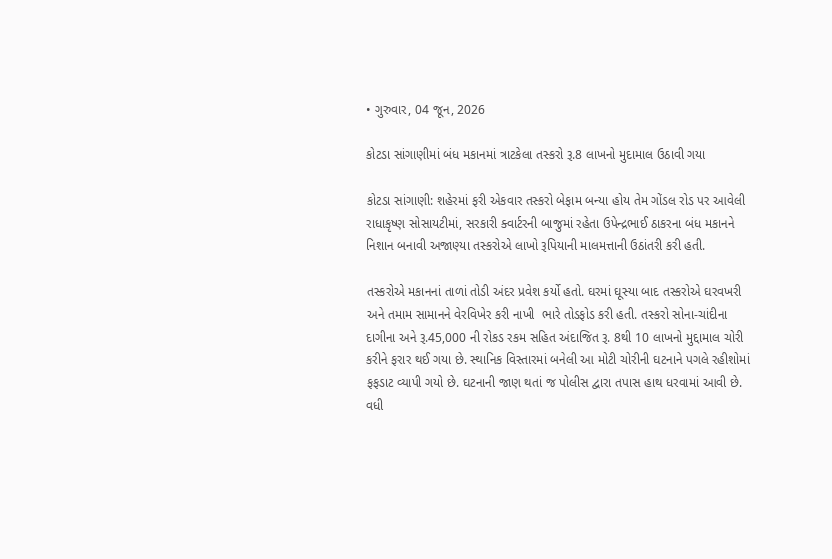• ગુરુવાર, 04 જૂન, 2026

કોટડા સાંગાણીમાં બંધ મકાનમાં ત્રાટકેલા તસ્કરો રૂ.8 લાખનો મુદામાલ ઉઠાવી ગયા

કોટડા સાંગાણી: શહેરમાં ફરી એકવાર તસ્કરો બેફામ બન્યા હોય તેમ ગોંડલ રોડ પર આવેલી રાધાકૃષ્ણ સોસાયટીમાં, સરકારી ક્વાર્ટરની બાજુમાં રહેતા ઉપેન્દ્રભાઈ ઠાકરના બંધ મકાનને નિશાન બનાવી અજાણ્યા તસ્કરોએ લાખો રૂપિયાની માલમત્તાની ઉઠાંતરી કરી હતી.

તસ્કરોએ મકાનનાં તાળાં તોડી અંદર પ્રવેશ કર્યો હતો. ઘરમાં ઘૂસ્યા બાદ તસ્કરોએ ઘરવખરી અને તમામ સામાનને વેરવિખેર કરી નાખી  ભારે તોડફોડ કરી હતી. તસ્કરો સોના-ચાંદીના દાગીના અને રૂ.45,000 ની રોકડ રકમ સહિત અંદાજિત રૂ. 8થી 10 લાખનો મુદ્દામાલ ચોરી કરીને ફરાર થઈ ગયા છે. સ્થાનિક વિસ્તારમાં બનેલી આ મોટી ચોરીની ઘટનાને પગલે રહીશોમાં ફફડાટ વ્યાપી ગયો છે. ઘટનાની જાણ થતાં જ પોલીસ દ્વારા તપાસ હાથ ધરવામાં આવી છે. વધી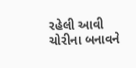રહેલી આવી ચોરીના બનાવને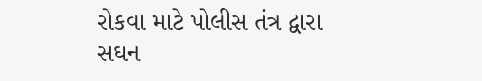રોકવા માટે પોલીસ તંત્ર દ્વારા સઘન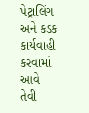પેટ્રાલિંગ અને કડક કાર્યવાહી કરવામાં આવે તેવી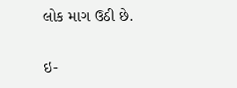લોક માગ ઉઠી છે.

ઇ-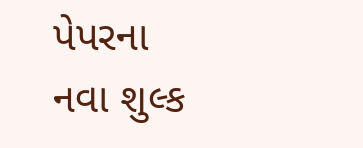પેપરના નવા શુલ્ક